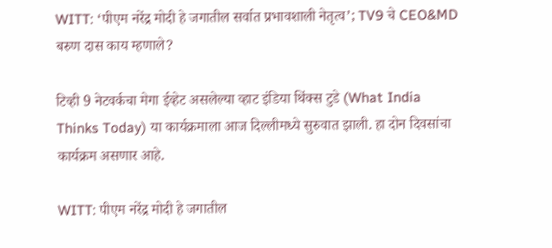WITT: ‘पीएम नरेंद्र मोदी हे जगातील सर्वात प्रभावशाली नेतृत्व’; TV9 चे CEO&MD बरुण दास काय म्हणाले?

टिव्ही 9 नेटवर्कचा मेगा ईव्हेट असलेल्या व्हाट इंडिया थिंक्स टुडे (What India Thinks Today) या कार्यक्रमाला आज दिल्लीमध्ये सुरुवात झाली. हा दोन दिवसांचा कार्यक्रम असणार आहे.

WITT: पीएम नरेंद्र मोदी हे जगातील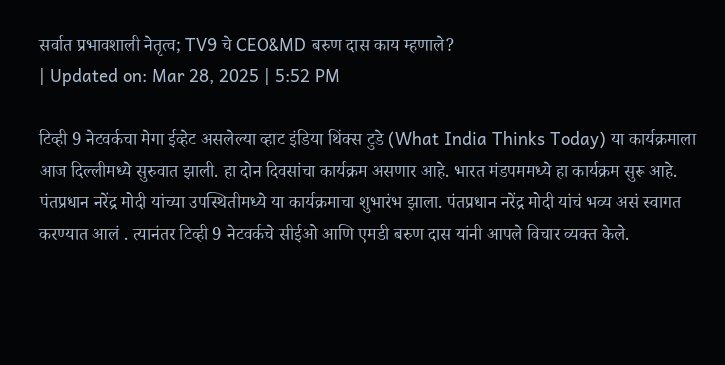सर्वात प्रभावशाली नेतृत्व; TV9 चे CEO&MD बरुण दास काय म्हणाले?
| Updated on: Mar 28, 2025 | 5:52 PM

टिव्ही 9 नेटवर्कचा मेगा ईव्हेट असलेल्या व्हाट इंडिया थिंक्स टुडे (What India Thinks Today) या कार्यक्रमाला आज दिल्लीमध्ये सुरुवात झाली. हा दोन दिवसांचा कार्यक्रम असणार आहे. भारत मंडपममध्ये हा कार्यक्रम सुरू आहे. पंतप्रधान नरेंद्र मोदी यांच्या उपस्थितीमध्ये या कार्यक्रमाचा शुभारंभ झाला. पंतप्रधान नरेंद्र मोदी यांचं भव्य असं स्वागत करण्यात आलं . त्यानंतर टिव्ही 9 नेटवर्कचे सीईओ आणि एमडी बरुण दास यांनी आपले विचार व्यक्त केले.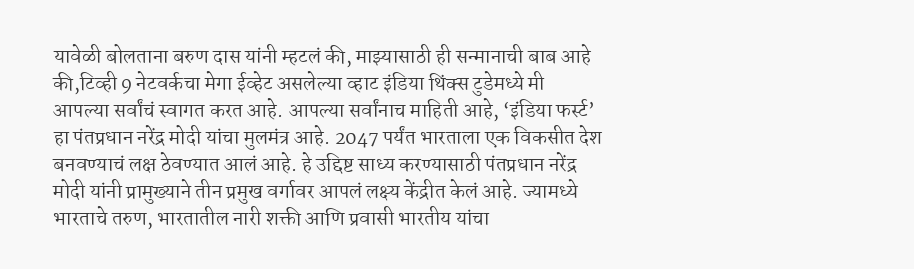यावेळी बोलताना बरुण दास यांनी म्हटलं की, माझ्यासाठी ही सन्मानाची बाब आहे की,टिव्ही 9 नेटवर्कचा मेगा ईव्हेट असलेल्या व्हाट इंडिया थिंक्स टुडेमध्ये मी आपल्या सर्वांचं स्वागत करत आहे. आपल्या सर्वांनाच माहिती आहे, ‘इंडिया फर्स्ट’ हा पंतप्रधान नरेंद्र मोदी यांचा मुलमंत्र आहे. 2047 पर्यंत भारताला एक विकसीत देश बनवण्याचं लक्ष ठेवण्यात आलं आहे. हे उद्दिष्ट साध्य करण्यासाठी पंतप्रधान नरेंद्र मोदी यांनी प्रामुख्याने तीन प्रमुख वर्गावर आपलं लक्ष्य केंद्रीत केलं आहे. ज्यामध्ये भारताचे तरुण, भारतातील नारी शक्ती आणि प्रवासी भारतीय यांचा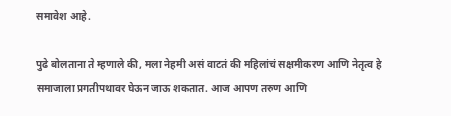समावेश आहे.

पुढे बोलताना ते म्हणाले की, मला नेहमी असं वाटतं की महिलांचं सक्षमीकरण आणि नेतृत्व हे समाजाला प्रगतीपथावर घेऊन जाऊ शकतात. आज आपण तरुण आणि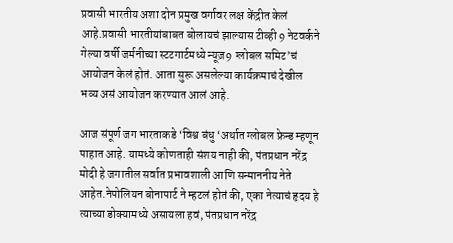प्रवासी भारतीय अशा दोन प्रमुख वर्गावर लक्ष केंद्रीत केलं आहे.प्रवासी भारतीयांबाबत बोलायचं झाल्यास टीव्ही 9 नेटवर्कने गेल्या वर्षी जर्मनीच्या स्टटगार्टमध्ये न्यूज़9 ग्लोबल समिट’चं आयोजन केलं होतं. आता सुरू असलेल्या कार्यक्रमाचं देखील भव्य असं आयोजन करण्यात आलं आहे.

आज संपूर्ण जग भारताकडे ‘विश्व बंधु ‘अर्थात ग्लोबल फ्रेन्ड म्हणून पाहात आहे. यामध्ये कोणताही संशय नाही की, पंतप्रधान नरेंद्र मोदी हे जगातील सर्वात प्रभावशाली आणि सन्माननीय नेते आहेत.नेपोलियन बोनापार्ट ने म्हटलं होतं की, एका नेत्याचं हृदय हे त्याच्या डोक्यामध्ये असायला हवं, पंतप्रधान नरेंद्र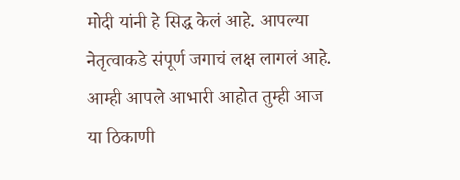मोदी यांनी हे सिद्ध केलं आहे. आपल्या नेतृत्वाकडे संपूर्ण जगाचं लक्ष लागलं आहे. आम्ही आपले आभारी आहोत तुम्ही आज या ठिकाणी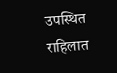उपस्थित राहिलात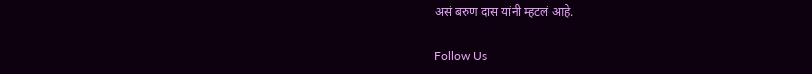असं बरुण दास यांनी म्हटलं आहे.

Follow Us